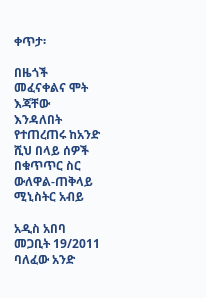ቀጥታ፡

በዜጎች መፈናቀልና ሞት እጃቸው እንዳለበት የተጠረጠሩ ከአንድ ሺህ በላይ ሰዎች በቁጥጥር ስር ውለዋል-ጠቅላይ ሚኒስትር አብይ

አዲስ አበባ መጋቢት 19/2011 ባለፈው አንድ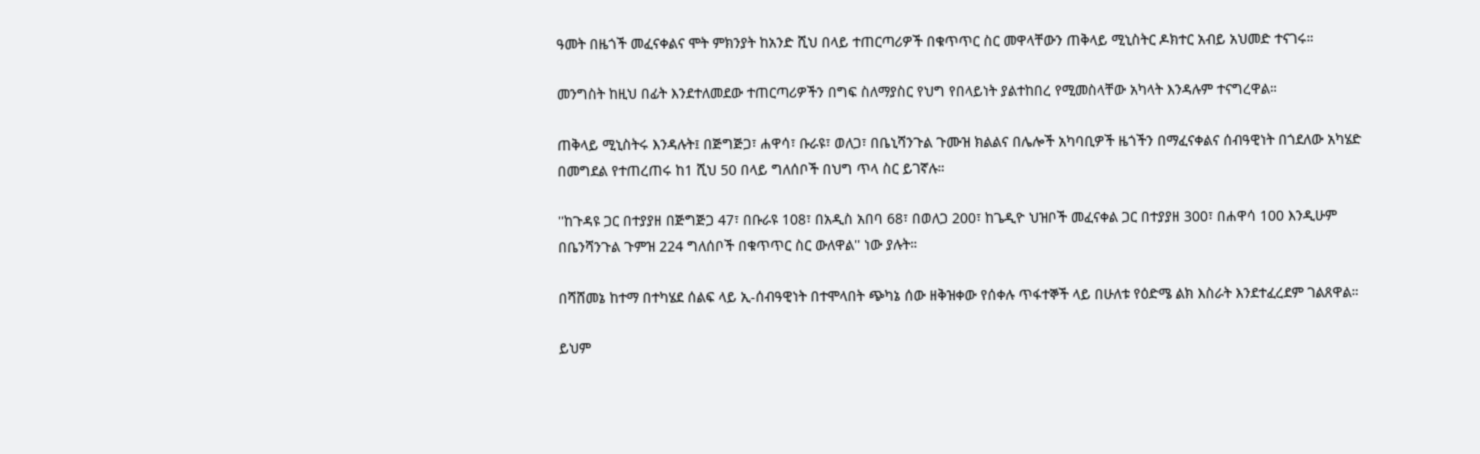ዓመት በዜጎች መፈናቀልና ሞት ምክንያት ከአንድ ሺህ በላይ ተጠርጣሪዎች በቁጥጥር ስር መዋላቸውን ጠቅላይ ሚኒስትር ዶክተር አብይ አህመድ ተናገሩ።

መንግስት ከዚህ በፊት እንደተለመደው ተጠርጣሪዎችን በግፍ ስለማያስር የህግ የበላይነት ያልተከበረ የሚመስላቸው አካላት እንዳሉም ተናግረዋል።

ጠቅላይ ሚኒስትሩ እንዳሉት፤ በጅግጅጋ፣ ሐዋሳ፣ ቡራዩ፣ ወለጋ፣ በቤኒሻንጉል ጉሙዝ ክልልና በሌሎች አካባቢዎች ዜጎችን በማፈናቀልና ሰብዓዊነት በጎደለው አካሄድ በመግደል የተጠረጠሩ ከ1 ሺህ 50 በላይ ግለሰቦች በህግ ጥላ ስር ይገኛሉ።

''ከጉዳዩ ጋር በተያያዘ በጅግጅጋ 47፣ በቡራዩ 108፣ በአዲስ አበባ 68፣ በወለጋ 200፣ ከጌዲዮ ህዝቦች መፈናቀል ጋር በተያያዘ 300፣ በሐዋሳ 100 እንዲሁም በቤንሻንጉል ጉምዝ 224 ግለሰቦች በቁጥጥር ስር ውለዋል'' ነው ያሉት።

በሻሸመኔ ከተማ በተካሄደ ሰልፍ ላይ ኢ-ሰብዓዊነት በተሞላበት ጭካኔ ሰው ዘቅዝቀው የሰቀሉ ጥፋተኞች ላይ በሁለቱ የዕድሜ ልክ እስራት እንደተፈረደም ገልጸዋል።

ይህም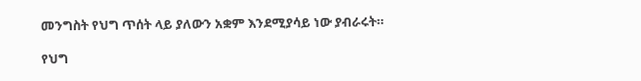መንግስት የህግ ጥሰት ላይ ያለውን አቋም እንደሚያሳይ ነው ያብራሩት።

የህግ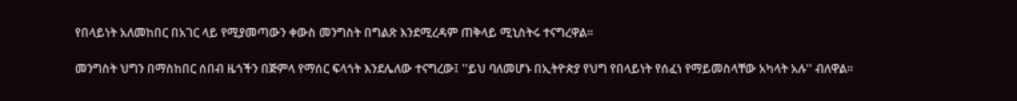የበላይነት አለመከበር በአገር ላይ የሚያመጣውን ቀውስ መንግስት በግልጽ እንደሚረዳም ጠቅላይ ሚኒስትሩ ተናግረዋል።

መንግስት ህግን በማስከበር ሰበብ ዜጎችን በጅምላ የማሰር ፍላጎት እንደሌለው ተናግረው፤ ''ይህ ባለመሆኑ በኢትዮጵያ የህግ የበላይነት የሰፈነ የማይመስላቸው አካላት አሉ'' ብለዋል።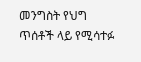መንግስት የህግ ጥሰቶች ላይ የሚሳተፉ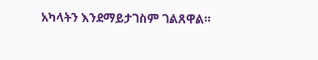አካላትን እንደማይታገስም ገልጸዋል።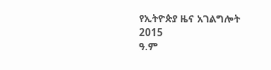የኢትዮጵያ ዜና አገልግሎት
2015
ዓ.ም